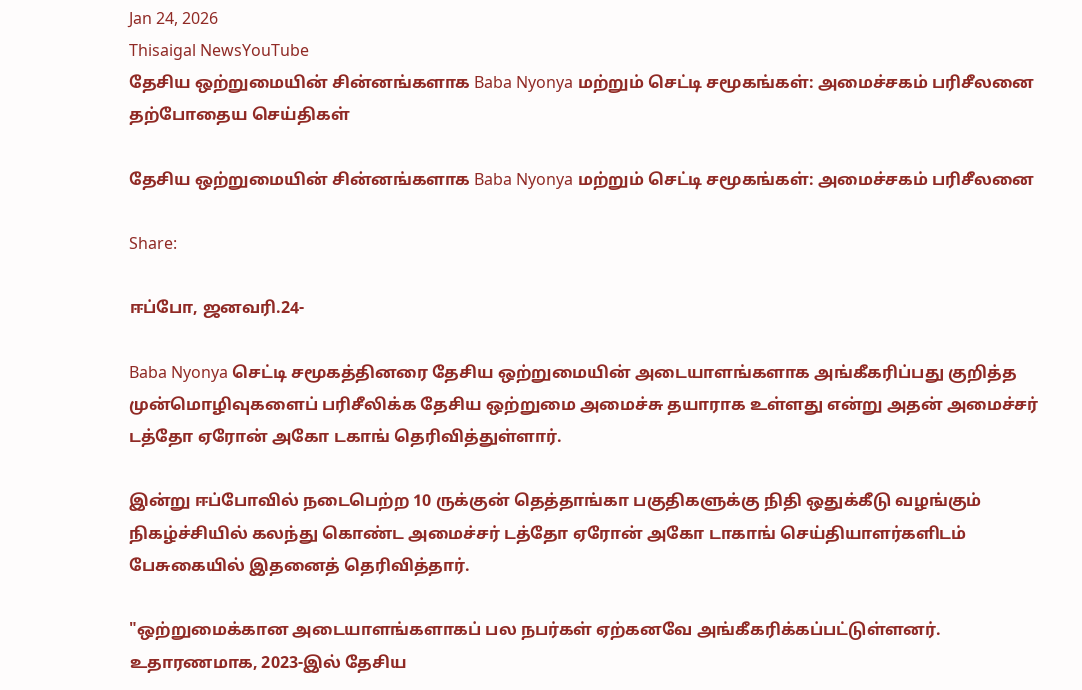Jan 24, 2026
Thisaigal NewsYouTube
தேசிய ஒற்றுமையின் சின்னங்களாக Baba Nyonya மற்றும் செட்டி சமூகங்கள்: அமைச்சகம் பரிசீலனை
தற்போதைய செய்திகள்

தேசிய ஒற்றுமையின் சின்னங்களாக Baba Nyonya மற்றும் செட்டி சமூகங்கள்: அமைச்சகம் பரிசீலனை

Share:

ஈப்போ, ஜனவரி.24-

Baba Nyonya செட்டி சமூகத்தினரை தேசிய ஒற்றுமையின் அடையாளங்களாக அங்கீகரிப்பது குறித்த முன்மொழிவுகளைப் பரிசீலிக்க தேசிய ஒற்றுமை அமைச்சு தயாராக உள்ளது என்று அதன் அமைச்சர் டத்தோ ஏரோன் அகோ டகாங் தெரிவித்துள்ளார்.

இன்று ஈப்போவில் நடைபெற்ற 10 ருக்குன் தெத்தாங்கா பகுதிகளுக்கு நிதி ஒதுக்கீடு வழங்கும் நிகழ்ச்சியில் கலந்து கொண்ட அமைச்சர் டத்தோ ஏரோன் அகோ டாகாங் செய்தியாளர்களிடம் பேசுகையில் இதனைத் தெரிவித்தார்.

"ஒற்றுமைக்கான அடையாளங்களாகப் பல நபர்கள் ஏற்கனவே அங்கீகரிக்கப்பட்டுள்ளனர். உதாரணமாக, 2023-இல் தேசிய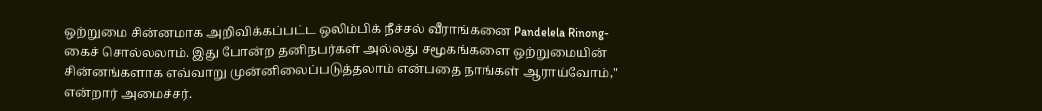ஒற்றுமை சின்னமாக அறிவிக்கப்பட்ட ஒலிம்பிக் நீச்சல் வீராங்கனை Pandelela Rinong- கைச் சொல்லலாம். இது போன்ற தனிநபர்கள் அல்லது சமூகங்களை ஒற்றுமையின் சின்னங்களாக எவ்வாறு முன்னிலைப்படுத்தலாம் என்பதை நாங்கள் ஆராய்வோம்," என்றார் அமைச்சர்.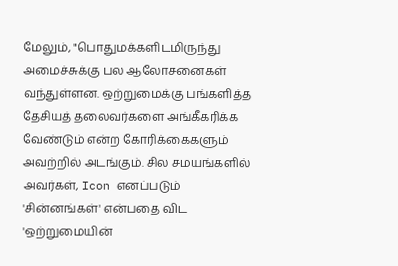மேலும், "பொதுமக்களிடமிருந்து அமைச்சுக்கு பல ஆலோசனைகள் வந்துள்ளன. ஒற்றுமைக்கு பங்களித்த தேசியத் தலைவர்களை அங்கீகரிக்க வேண்டும் என்ற கோரிக்கைகளும் அவற்றில் அடங்கும். சில சமயங்களில் அவர்கள், Icon எனப்படும் 'சின்னங்கள்' என்பதை விட 'ஒற்றுமையின்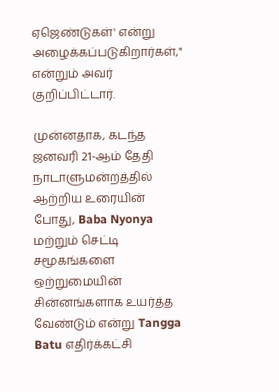ஏஜெண்டுகள்' என்று அழைக்கப்படுகிறார்கள்," என்றும் அவர் குறிப்பிட்டார்.

முன்னதாக, கடந்த ஜனவரி 21-ஆம் தேதி நாடாளுமன்றத்தில் ஆற்றிய உரையின் போது, Baba Nyonya மற்றும் செட்டி சமூகங்களை ஒற்றுமையின் சின்னங்களாக உயர்த்த வேண்டும் என்று Tangga Batu எதிர்க்கட்சி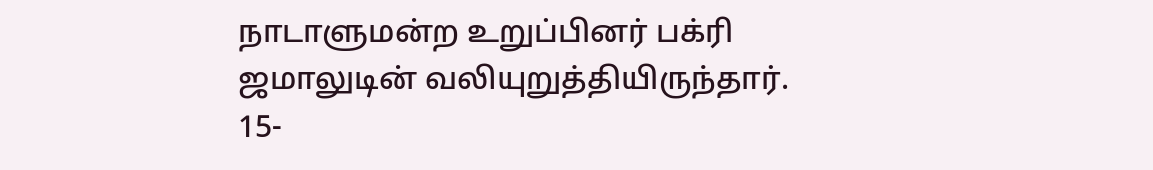நாடாளுமன்ற உறுப்பினர் பக்ரி ஜமாலுடின் வலியுறுத்தியிருந்தார். 15-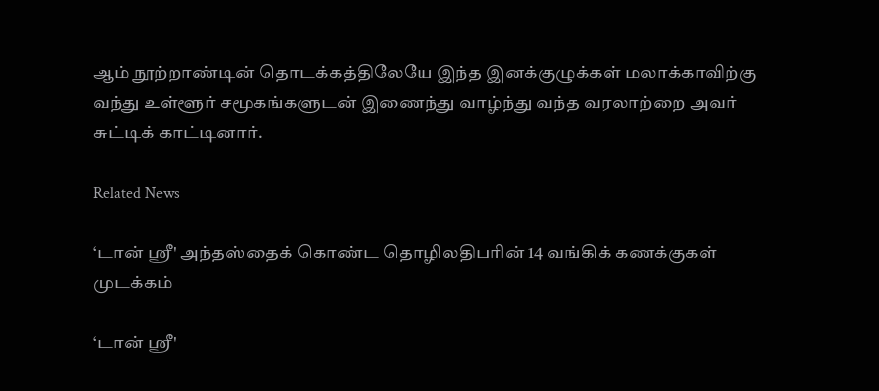ஆம் நூற்றாண்டின் தொடக்கத்திலேயே இந்த இனக்குழுக்கள் மலாக்காவிற்கு வந்து உள்ளூர் சமூகங்களுடன் இணைந்து வாழ்ந்து வந்த வரலாற்றை அவர் சுட்டிக் காட்டினார்.

Related News

‘டான் ஶ்ரீ' அந்தஸ்தைக் கொண்ட தொழிலதிபரின் 14 வங்கிக் கணக்குகள் முடக்கம்

‘டான் ஶ்ரீ'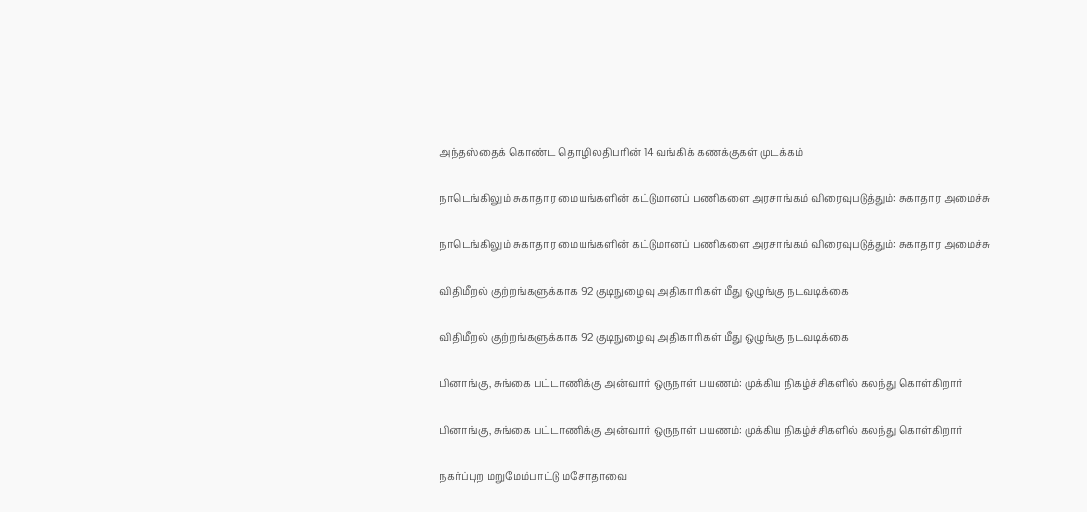அந்தஸ்தைக் கொண்ட தொழிலதிபரின் 14 வங்கிக் கணக்குகள் முடக்கம்

நாடெங்கிலும் சுகாதார மையங்களின் கட்டுமானப் பணிகளை அரசாங்கம் விரைவுபடுத்தும்: சுகாதார அமைச்சு

நாடெங்கிலும் சுகாதார மையங்களின் கட்டுமானப் பணிகளை அரசாங்கம் விரைவுபடுத்தும்: சுகாதார அமைச்சு

விதிமீறல் குற்றங்களுக்காக 92 குடிநுழைவு அதிகாரிகள் மீது ஒழுங்கு நடவடிக்கை

விதிமீறல் குற்றங்களுக்காக 92 குடிநுழைவு அதிகாரிகள் மீது ஒழுங்கு நடவடிக்கை

பினாங்கு, சுங்கை பட்டாணிக்கு அன்வார் ஒருநாள் பயணம்: முக்கிய நிகழ்ச்சிகளில் கலந்து கொள்கிறார்

பினாங்கு, சுங்கை பட்டாணிக்கு அன்வார் ஒருநாள் பயணம்: முக்கிய நிகழ்ச்சிகளில் கலந்து கொள்கிறார்

நகர்ப்புற மறுமேம்பாட்டு மசோதாவை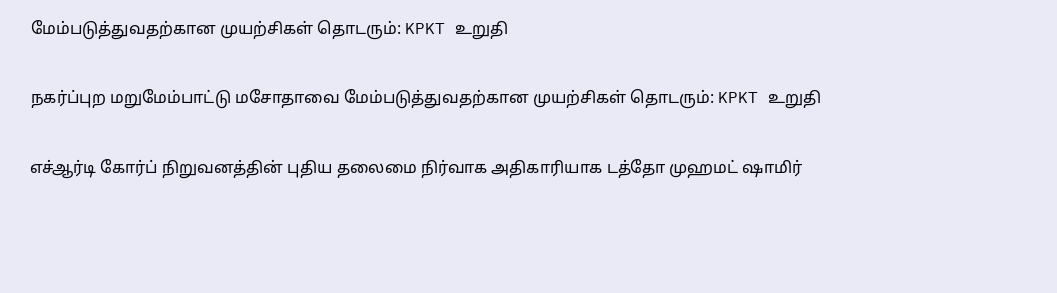மேம்படுத்துவதற்கான முயற்சிகள் தொடரும்: KPKT உறுதி

நகர்ப்புற மறுமேம்பாட்டு மசோதாவை மேம்படுத்துவதற்கான முயற்சிகள் தொடரும்: KPKT உறுதி

எச்ஆர்டி கோர்ப் நிறுவனத்தின் புதிய தலைமை நிர்வாக அதிகாரியாக டத்தோ முஹமட் ஷாமிர்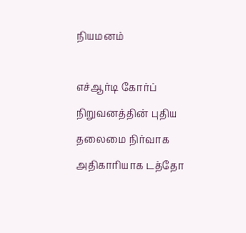நியமனம்

எச்ஆர்டி கோர்ப் நிறுவனத்தின் புதிய தலைமை நிர்வாக அதிகாரியாக டத்தோ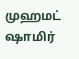முஹமட் ஷாமிர்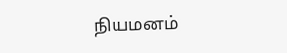நியமனம்